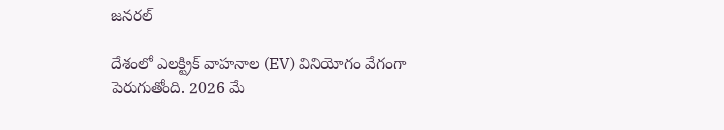జనరల్

దేశంలో ఎలక్ట్రిక్ వాహనాల (EV) వినియోగం వేగంగా పెరుగుతోంది. 2026 మే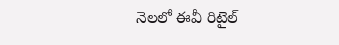నెలలో ఈవీ రిటైల్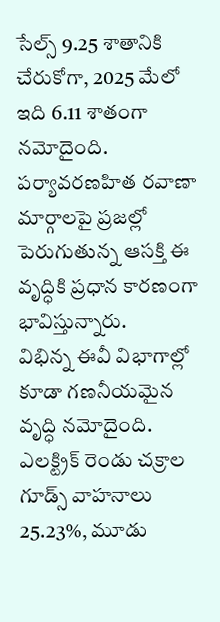సేల్స్ 9.25 శాతానికి చేరుకోగా, 2025 మేలో ఇది 6.11 శాతంగా నమోదైంది. పర్యావరణహిత రవాణా మార్గాలపై ప్రజల్లో పెరుగుతున్న ఆసక్తి ఈ వృద్ధికి ప్రధాన కారణంగా భావిస్తున్నారు.
విభిన్న ఈవీ విభాగాల్లో కూడా గణనీయమైన వృద్ధి నమోదైంది. ఎలక్ట్రిక్ రెండు చక్రాల గూడ్స్ వాహనాలు 25.23%, మూడు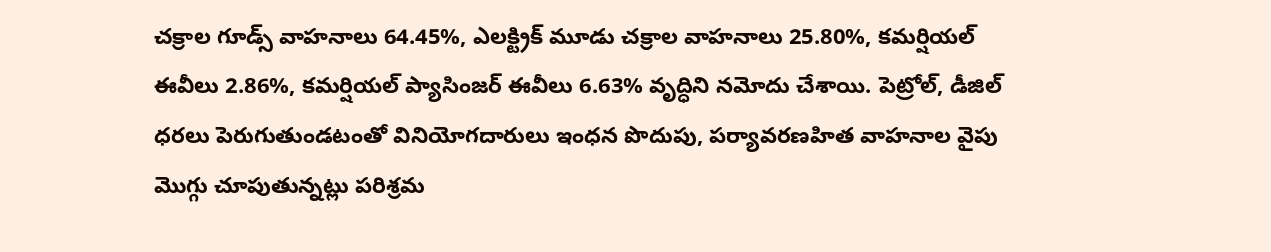చక్రాల గూడ్స్ వాహనాలు 64.45%, ఎలక్ట్రిక్ మూడు చక్రాల వాహనాలు 25.80%, కమర్షియల్ ఈవీలు 2.86%, కమర్షియల్ ప్యాసింజర్ ఈవీలు 6.63% వృద్ధిని నమోదు చేశాయి. పెట్రోల్, డీజిల్ ధరలు పెరుగుతుండటంతో వినియోగదారులు ఇంధన పొదుపు, పర్యావరణహిత వాహనాల వైపు మొగ్గు చూపుతున్నట్లు పరిశ్రమ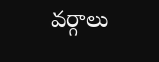వర్గాలు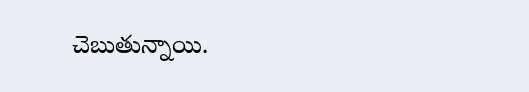చెబుతున్నాయి.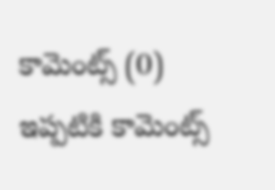కామెంట్స్ (0)
ఇప్పటికి కామెంట్స్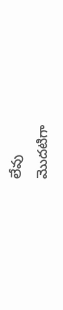లేవు
మొదటిగా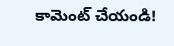కామెంట్ చేయండి!